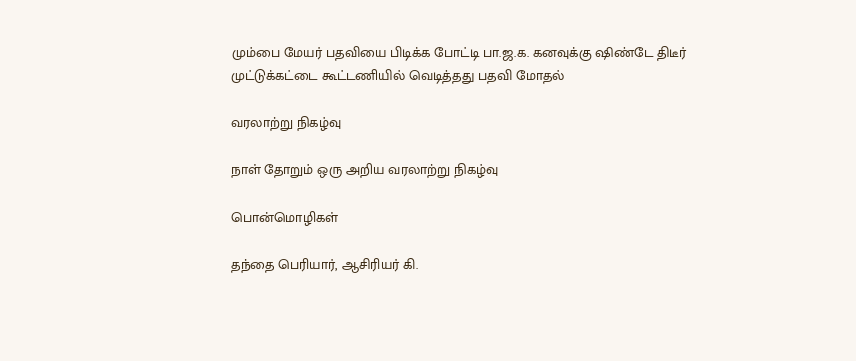மும்பை மேயர் பதவியை பிடிக்க போட்டி பா.ஜ.க. கனவுக்கு ஷிண்டே திடீர் முட்டுக்கட்டை கூட்டணியில் வெடித்தது பதவி மோதல்

வரலாற்று நிகழ்வு

நாள் தோறும் ஒரு அறிய வரலாற்று நிகழ்வு

பொன்மொழிகள்

தந்தை பெரியார், ஆசிரியர் கி.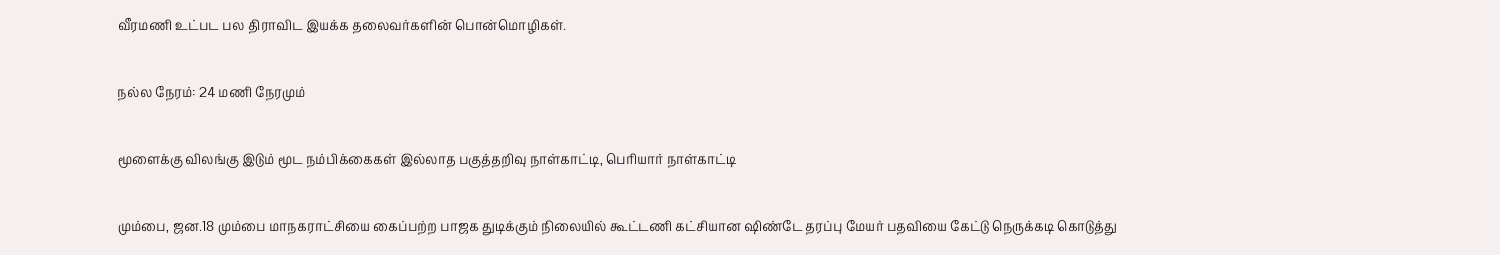வீரமணி உட்பட பல திராவிட இயக்க தலைவர்களின் பொன்மொழிகள்.

நல்ல நேரம்: 24 மணி நேரமும்

மூளைக்கு விலங்கு இடும் மூட நம்பிக்கைகள் இல்லாத பகுத்தறிவு நாள்காட்டி, பெரியார் நாள்காட்டி

மும்பை, ஜன.18 மும்பை மாநகராட்சியை கைப்பற்ற பாஜக துடிக்கும் நிலையில் கூட்டணி கட்சியான ஷிண்டே தரப்பு மேயர் பதவியை கேட்டு நெருக்கடி கொடுத்து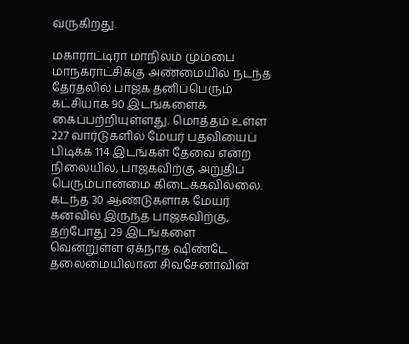வருகிறது.

மகாராட்டிரா மாநிலம் மும்பை மாநகராட்சிக்கு அண்மையில் நடந்த தேர்தலில் பாஜக தனிப்பெரும் கட்சியாக 90 இடங்களைக் கைப்பற்றியுள்ளது. மொத்தம் உள்ள 227 வார்டுகளில் மேயர் பதவியைப் பிடிக்க 114 இடங்கள் தேவை என்ற நிலையில், பாஜகவிற்கு அறுதிப் பெரும்பான்மை கிடைக்கவில்லை. கடந்த 30 ஆண்டுகளாக மேயர் கனவில் இருந்த பாஜகவிற்கு, தற்போது 29 இடங்களை வென்றுள்ள ஏக்நாத் ஷிண்டே தலைமையிலான சிவசேனாவின்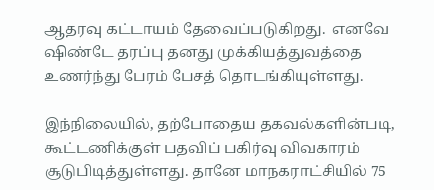ஆதரவு கட்டாயம் தேவைப்படுகிறது.  எனவே ஷிண்டே தரப்பு தனது முக்கியத்துவத்தை உணர்ந்து பேரம் பேசத் தொடங்கியுள்ளது.

இந்நிலையில், தற்போதைய தகவல்களின்படி, கூட்டணிக்குள் பதவிப் பகிர்வு விவகாரம் சூடுபிடித்துள்ளது. தானே மாநகராட்சியில் 75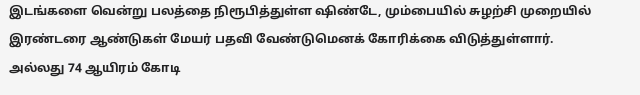இடங்களை வென்று பலத்தை நிரூபித்துள்ள ஷிண்டே, மும்பையில் சுழற்சி முறையில் இரண்டரை ஆண்டுகள் மேயர் பதவி வேண்டுமெனக் கோரிக்கை விடுத்துள்ளார். அல்லது 74 ஆயிரம் கோடி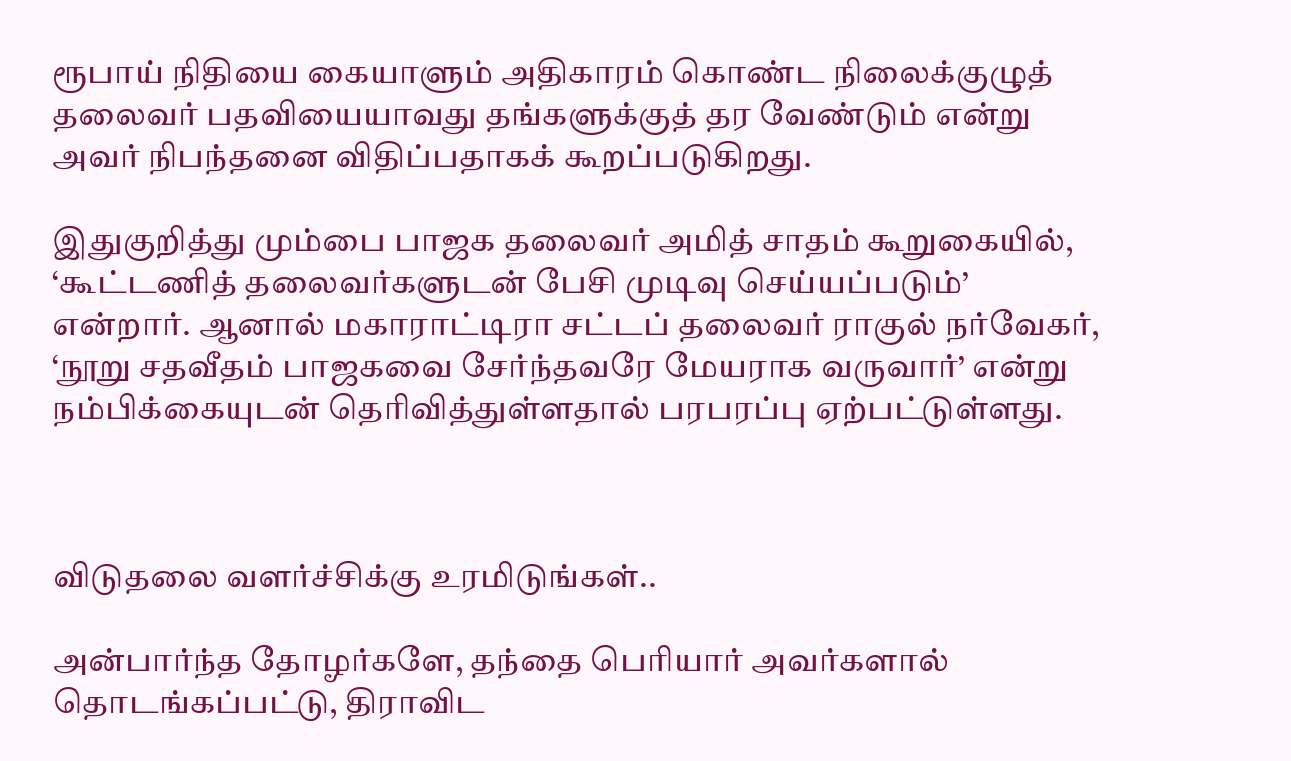ரூபாய் நிதியை கையாளும் அதிகாரம் கொண்ட நிலைக்குழுத் தலைவர் பதவியையாவது தங்களுக்குத் தர வேண்டும் என்று அவர் நிபந்தனை விதிப்பதாகக் கூறப்படுகிறது.

இதுகுறித்து மும்பை பாஜக தலைவர் அமித் சாதம் கூறுகையில், ‘கூட்டணித் தலைவர்களுடன் பேசி முடிவு செய்யப்படும்’ என்றார். ஆனால் மகாராட்டிரா சட்டப் தலைவர் ராகுல் நர்வேகர், ‘நூறு சதவீதம் பாஜகவை சேர்ந்தவரே மேயராக வருவார்’ என்று நம்பிக்கையுடன் தெரிவித்துள்ளதால் பரபரப்பு ஏற்பட்டுள்ளது.



விடுதலை வளர்ச்சிக்கு உரமிடுங்கள்..

அன்பார்ந்த தோழர்களே, தந்தை பெரியார் அவர்களால் தொடங்கப்பட்டு, திராவிட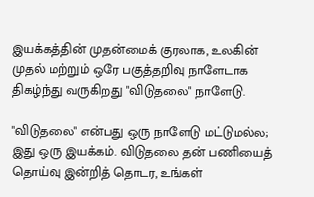இயக்கத்தின் முதன்மைக் குரலாக, உலகின் முதல் மற்றும் ஒரே பகுத்தறிவு நாளேடாக திகழ்ந்து வருகிறது "விடுதலை" நாளேடு.

"விடுதலை" என்பது ஒரு நாளேடு மட்டுமல்ல; இது ஒரு இயக்கம். விடுதலை தன் பணியைத் தொய்வு இன்றித் தொடர, உங்கள்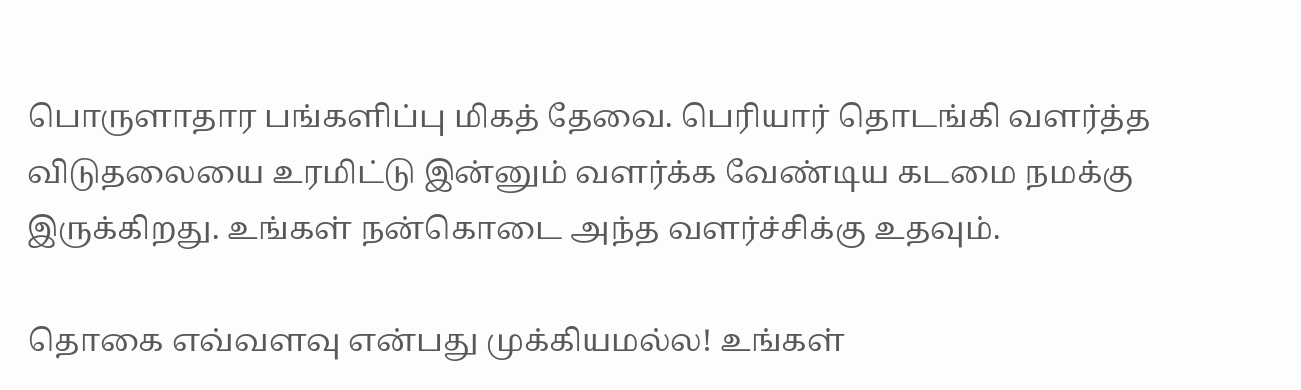பொருளாதார பங்களிப்பு மிகத் தேவை. பெரியார் தொடங்கி வளர்த்த விடுதலையை உரமிட்டு இன்னும் வளர்க்க வேண்டிய கடமை நமக்கு இருக்கிறது. உங்கள் நன்கொடை அந்த வளர்ச்சிக்கு உதவும்.

தொகை எவ்வளவு என்பது முக்கியமல்ல! உங்கள்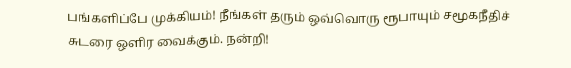பங்களிப்பே முக்கியம்! நீங்கள் தரும் ஒவ்வொரு ரூபாயும் சமூகநீதிச் சுடரை ஒளிர வைக்கும். நன்றி!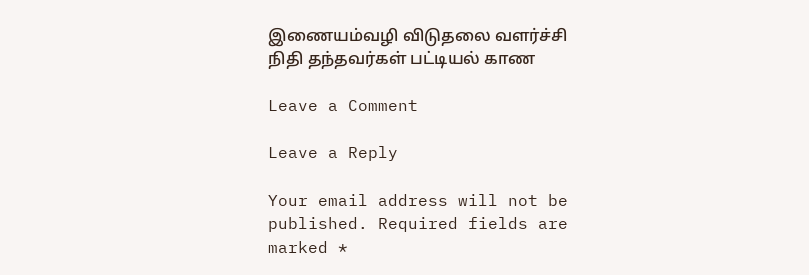இணையம்வழி விடுதலை வளர்ச்சி நிதி தந்தவர்கள் பட்டியல் காண

Leave a Comment

Leave a Reply

Your email address will not be published. Required fields are marked *